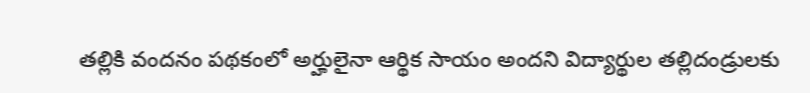తల్లికి వందనం పథకంలో అర్హులైనా ఆర్థిక సాయం అందని విద్యార్థుల తల్లిదండ్రులకు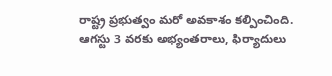రాష్ట్ర ప్రభుత్వం మరో అవకాశం కల్పించింది.
ఆగస్టు 3 వరకు అభ్యంతరాలు, ఫిర్యాదులు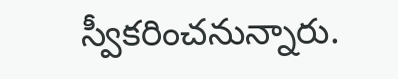స్వీకరించనున్నారు.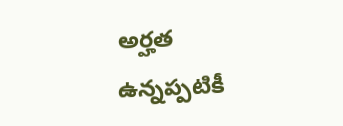అర్హత ఉన్నప్పటికీ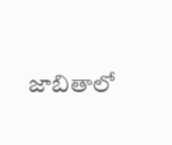జాబితాలో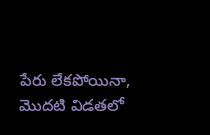పేరు లేకపోయినా, మొదటి విడతలో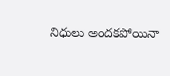నిధులు అందకపోయినా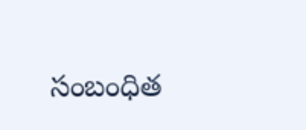సంబంధిత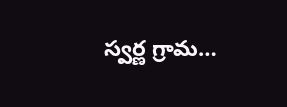స్వర్ణ గ్రామ…